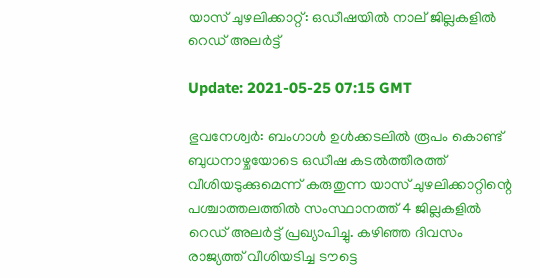യാസ് ചുഴലിക്കാറ്റ്: ഒഡീഷയില്‍ നാല് ജില്ലകളില്‍ റെഡ് അലര്‍ട്ട്

Update: 2021-05-25 07:15 GMT

ഭുവനേശ്വര്‍: ബംഗാള്‍ ഉള്‍ക്കടലില്‍ രൂപം കൊണ്ട് ബുധനാഴ്ചയോടെ ഒഡീഷ കടല്‍ത്തീരത്ത് വീശിയടുക്കുമെന്ന് കരുതുന്ന യാസ് ചുഴലിക്കാറ്റിന്റെ പശ്ചാത്തലത്തില്‍ സംസ്ഥാനത്ത് 4 ജില്ലകളില്‍ റെഡ് അലര്‍ട്ട് പ്രഖ്യാപിച്ചു. കഴിഞ്ഞ ദിവസം രാജ്യത്ത് വീശിയടിച്ച ടൗട്ടെ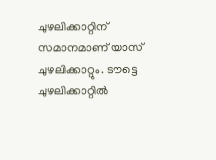ചുഴലിക്കാറ്റിന് സമാനമാണ് യാസ് ചുഴലിക്കാറ്റും. ടൗട്ടെ ചുഴലിക്കാറ്റില്‍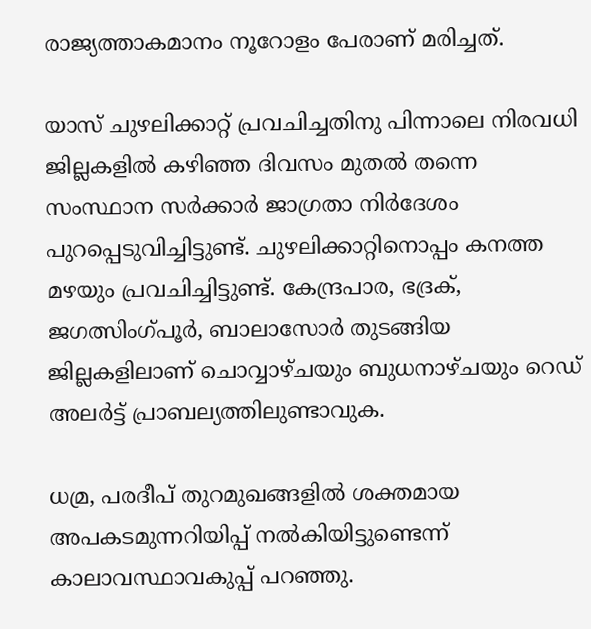രാജ്യത്താകമാനം നൂറോളം പേരാണ് മരിച്ചത്.

യാസ് ചുഴലിക്കാറ്റ് പ്രവചിച്ചതിനു പിന്നാലെ നിരവധി ജില്ലകളില്‍ കഴിഞ്ഞ ദിവസം മുതല്‍ തന്നെ സംസ്ഥാന സര്‍ക്കാര്‍ ജാഗ്രതാ നിര്‍ദേശം പുറപ്പെടുവിച്ചിട്ടുണ്ട്. ചുഴലിക്കാറ്റിനൊപ്പം കനത്ത മഴയും പ്രവചിച്ചിട്ടുണ്ട്. കേന്ദ്രപാര, ഭദ്രക്, ജഗത്സിംഗ്പൂര്‍, ബാലാസോര്‍ തുടങ്ങിയ ജില്ലകളിലാണ് ചൊവ്വാഴ്ചയും ബുധനാഴ്ചയും റെഡ് അലര്‍ട്ട് പ്രാബല്യത്തിലുണ്ടാവുക.

ധമ്ര, പരദീപ് തുറമുഖങ്ങളില്‍ ശക്തമായ അപകടമുന്നറിയിപ്പ് നല്‍കിയിട്ടുണ്ടെന്ന് കാലാവസ്ഥാവകുപ്പ് പറഞ്ഞു.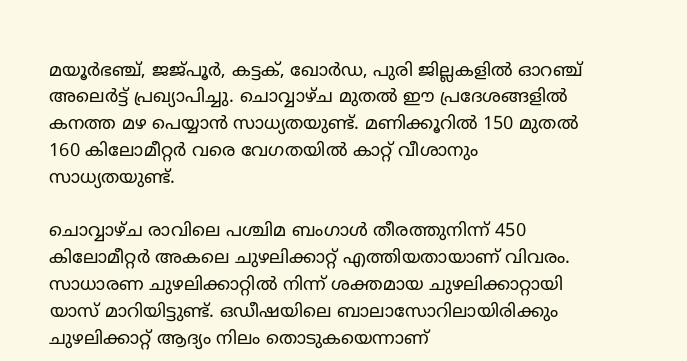മയൂര്‍ഭഞ്ച്, ജജ്പൂര്‍, കട്ടക്, ഖോര്‍ഡ, പുരി ജില്ലകളില്‍ ഓറഞ്ച് അലെര്‍ട്ട് പ്രഖ്യാപിച്ചു. ചൊവ്വാഴ്ച മുതല്‍ ഈ പ്രദേശങ്ങളില്‍ കനത്ത മഴ പെയ്യാന്‍ സാധ്യതയുണ്ട്. മണിക്കൂറില്‍ 150 മുതല്‍ 160 കിലോമീറ്റര്‍ വരെ വേഗതയില്‍ കാറ്റ് വീശാനും സാധ്യതയുണ്ട്.

ചൊവ്വാഴ്ച രാവിലെ പശ്ചിമ ബംഗാള്‍ തീരത്തുനിന്ന് 450 കിലോമീറ്റര്‍ അകലെ ചുഴലിക്കാറ്റ് എത്തിയതായാണ് വിവരം. സാധാരണ ചുഴലിക്കാറ്റില്‍ നിന്ന് ശക്തമായ ചുഴലിക്കാറ്റായി യാസ് മാറിയിട്ടുണ്ട്. ഒഡീഷയിലെ ബാലാസോറിലായിരിക്കും ചുഴലിക്കാറ്റ് ആദ്യം നിലം തൊടുകയെന്നാണ്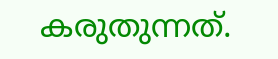കരുതുന്നത്.